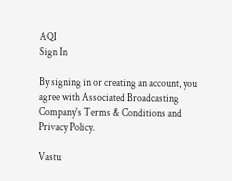AQI
Sign In

By signing in or creating an account, you agree with Associated Broadcasting Company's Terms & Conditions and Privacy Policy.

Vastu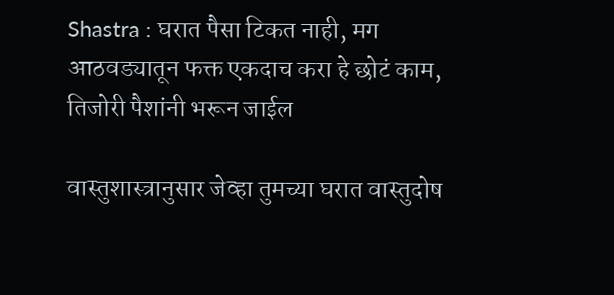Shastra : घरात पैसा टिकत नाही, मग आठवड्यातून फक्त एकदाच करा हे छोटं काम, तिजोरी पैशांनी भरून जाईल

वास्तुशास्त्रानुसार जेव्हा तुमच्या घरात वास्तुदोष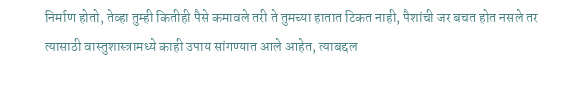निर्माण होतो, तेव्हा तुम्ही कितीही पैसे कमावले तरी ते तुमच्या हातात टिकत नाही, पैशांची जर बचत होत नसले तर त्यासाठी वास्तुशास्त्रामध्ये काही उपाय सांगण्यात आले आहेत, त्याबद्दल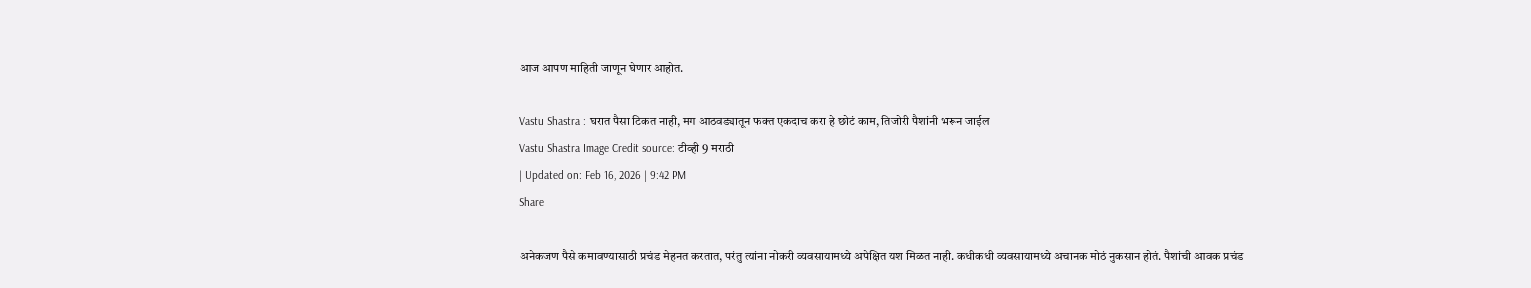आज आपण माहिती जाणून घेणार आहोत.

Vastu Shastra : घरात पैसा टिकत नाही, मग आठवड्यातून फक्त एकदाच करा हे छोटं काम, तिजोरी पैशांनी भरून जाईल
Vastu Shastra Image Credit source: टीव्ही 9 मराठी
| Updated on: Feb 16, 2026 | 9:42 PM
Share

अनेकजण पैसे कमावण्यासाठी प्रचंड मेहनत करतात, परंतु त्यांना नोकरी व्यवसायामध्ये अपेक्षित यश मिळत नाही. कधीकधी व्यवसायामध्ये अचानक मोठं नुकसान होतं. पैशांची आवक प्रचंड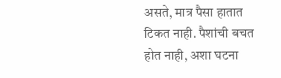असते, मात्र पैसा हातात टिकत नाही. पैशांची बचत होत नाही, अशा घटना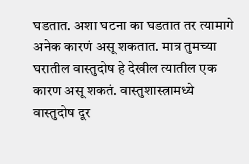घडतात. अशा घटना का घडतात तर त्यामागे अनेक कारणं असू शकतात. मात्र तुमच्या घरातील वास्तुदोष हे देखील त्यातील एक कारण असू शकतं. वास्तुशास्त्रामध्ये वास्तुदोष दूर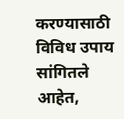करण्यासाठी विविध उपाय सांगितले आहेत,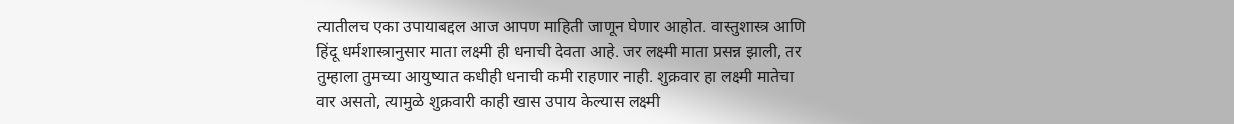त्यातीलच एका उपायाबद्दल आज आपण माहिती जाणून घेणार आहोत. वास्तुशास्त्र आणि हिंदू धर्मशास्त्रानुसार माता लक्ष्मी ही धनाची देवता आहे. जर लक्ष्मी माता प्रसन्न झाली, तर तुम्हाला तुमच्या आयुष्यात कधीही धनाची कमी राहणार नाही. शुक्रवार हा लक्ष्मी मातेचा वार असतो, त्यामुळे शुक्रवारी काही खास उपाय केल्यास लक्ष्मी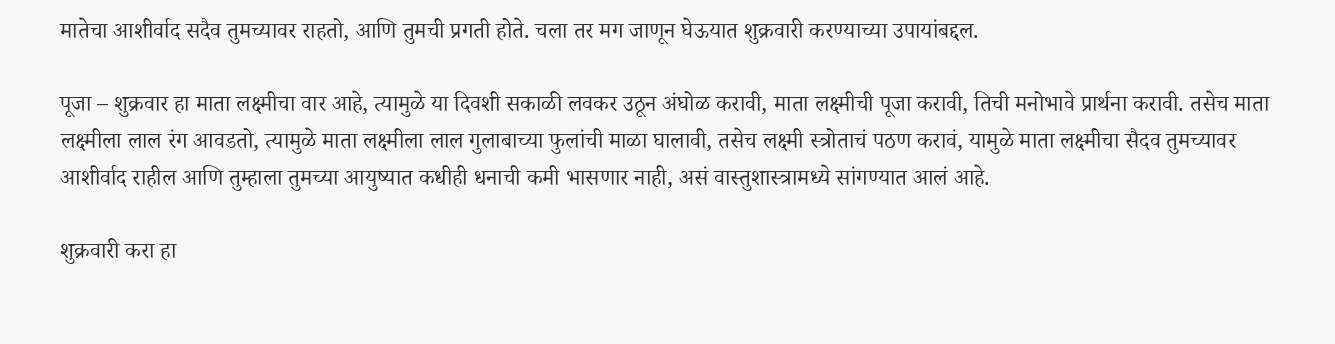मातेचा आशीर्वाद सदैव तुमच्यावर राहतो, आणि तुमची प्रगती होते. चला तर मग जाणून घेऊयात शुक्रवारी करण्याच्या उपायांबद्दल.

पूजा – शुक्रवार हा माता लक्ष्मीचा वार आहे, त्यामुळे या दिवशी सकाळी लवकर उठून अंघोळ करावी, माता लक्ष्मीची पूजा करावी, तिची मनोभावे प्रार्थना करावी. तसेच माता लक्ष्मीला लाल रंग आवडतो, त्यामुळे माता लक्ष्मीला लाल गुलाबाच्या फुलांची माळा घालावी, तसेच लक्ष्मी स्त्रोताचं पठण करावं, यामुळे माता लक्ष्मीचा सैदव तुमच्यावर आशीर्वाद राहील आणि तुम्हाला तुमच्या आयुष्यात कधीही धनाची कमी भासणार नाही, असं वास्तुशास्त्रामध्ये सांगण्यात आलं आहे.

शुक्रवारी करा हा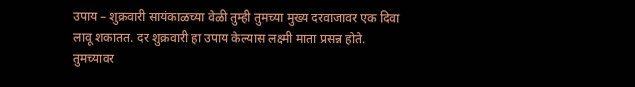उपाय – शुक्रवारी सायंकाळच्या वेळी तुम्ही तुमच्या मुख्य दरवाजावर एक दिवा लावू शकातत. दर शुक्रवारी हा उपाय केल्यास लक्ष्मी माता प्रसन्न होते. तुमच्यावर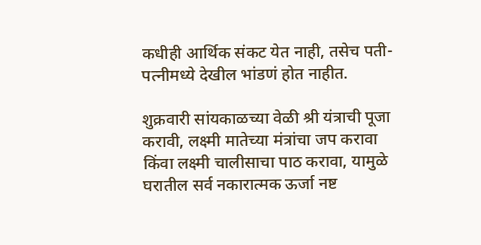कधीही आर्थिक संकट येत नाही, तसेच पती-पत्नीमध्ये देखील भांडणं होत नाहीत.

शुक्रवारी सांयकाळच्या वेळी श्री यंत्राची पूजा करावी, लक्ष्मी मातेच्या मंत्रांचा जप करावा किंवा लक्ष्मी चालीसाचा पाठ करावा, यामुळे घरातील सर्व नकारात्मक ऊर्जा नष्ट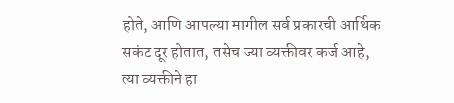होते, आणि आपल्या मागील सर्व प्रकारची आर्थिक सकंट दूर होतात, तसेच ज्या व्यक्तीवर कर्ज आहे, त्या व्यक्तीने हा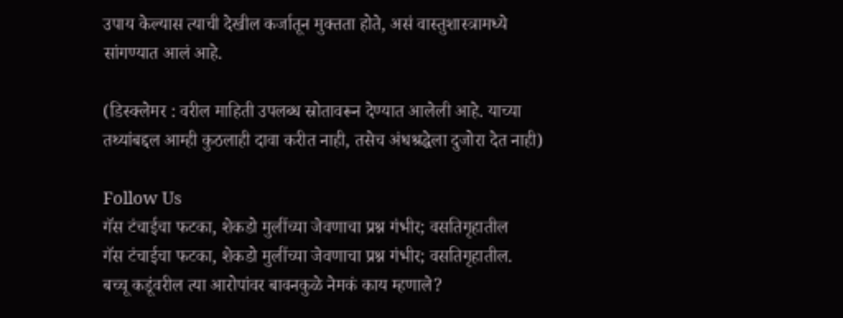उपाय केल्यास त्याची देखील कर्जातून मुक्तता होते, असं वास्तुशास्त्रामध्ये सांगण्यात आलं आहे.

(डिस्क्लेमर : वरील माहिती उपलब्ध स्रोतावरून देण्यात आलेली आहे. याच्या तथ्यांबद्दल आम्ही कुठलाही दावा करीत नाही, तसेच अंधश्रद्धेला दुजोरा देत नाही)

Follow Us
गॅस टंचाईचा फटका, शेकडो मुलींच्या जेवणाचा प्रश्न गंभीर; वसतिगृहातील
गॅस टंचाईचा फटका, शेकडो मुलींच्या जेवणाचा प्रश्न गंभीर; वसतिगृहातील.
बच्चू कडूंवरील त्या आरोपांवर बावनकुळे नेमकं काय म्हणाले?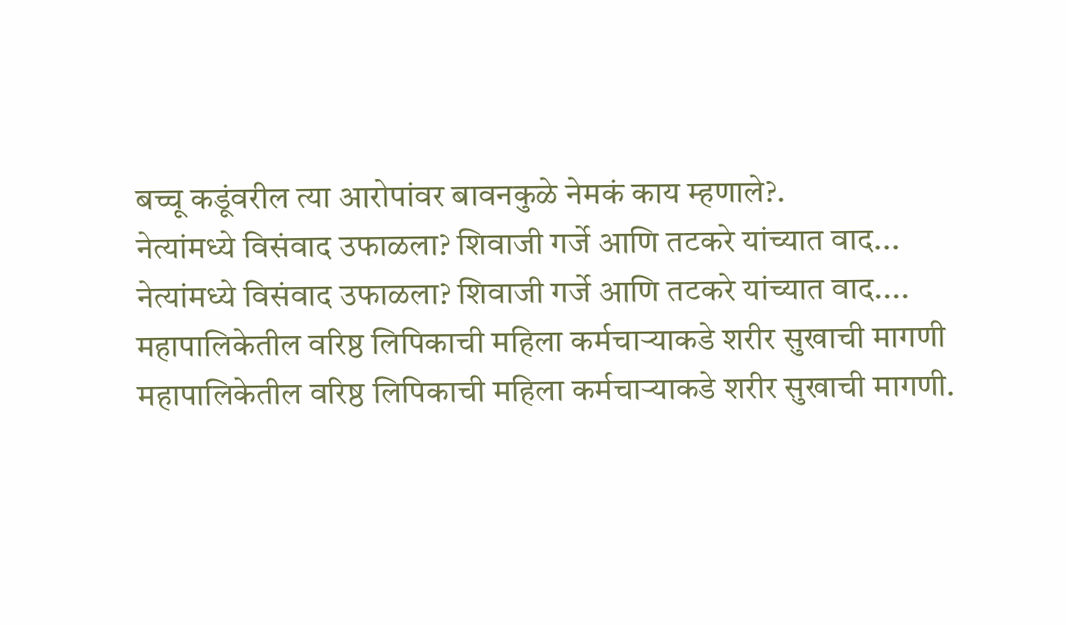बच्चू कडूंवरील त्या आरोपांवर बावनकुळे नेमकं काय म्हणाले?.
नेत्यांमध्ये विसंवाद उफाळला? शिवाजी गर्जे आणि तटकरे यांच्यात वाद...
नेत्यांमध्ये विसंवाद उफाळला? शिवाजी गर्जे आणि तटकरे यांच्यात वाद....
महापालिकेतील वरिष्ठ लिपिकाची महिला कर्मचाऱ्याकडे शरीर सुखाची मागणी
महापालिकेतील वरिष्ठ लिपिकाची महिला कर्मचाऱ्याकडे शरीर सुखाची मागणी.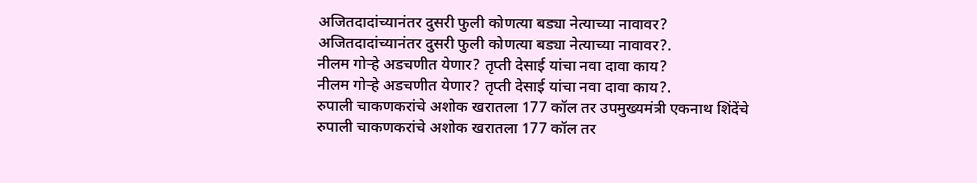अजितदादांच्यानंतर दुसरी फुली कोणत्या बड्या नेत्याच्या नावावर?
अजितदादांच्यानंतर दुसरी फुली कोणत्या बड्या नेत्याच्या नावावर?.
नीलम गोऱ्हे अडचणीत येणार? तृप्ती देसाई यांचा नवा दावा काय?
नीलम गोऱ्हे अडचणीत येणार? तृप्ती देसाई यांचा नवा दावा काय?.
रुपाली चाकणकरांचे अशोक खरातला 177 कॉल तर उपमुख्यमंत्री एकनाथ शिंदेंचे
रुपाली चाकणकरांचे अशोक खरातला 177 कॉल तर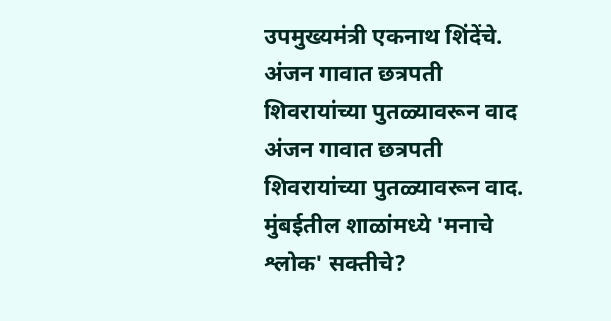उपमुख्यमंत्री एकनाथ शिंदेंचे.
अंजन गावात छत्रपती शिवरायांच्या पुतळ्यावरून वाद
अंजन गावात छत्रपती शिवरायांच्या पुतळ्यावरून वाद.
मुंबईतील शाळांमध्ये 'मनाचे श्लोक' सक्तीचे?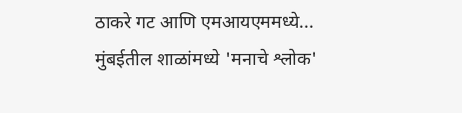ठाकरे गट आणि एमआयएममध्ये...
मुंबईतील शाळांमध्ये 'मनाचे श्लोक'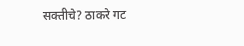सक्तीचे? ठाकरे गट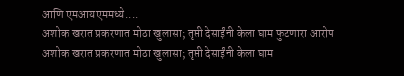आणि एमआयएममध्ये....
अशोक खरात प्रकरणात मोठा खुलासा; तृप्ती देसाईंनी केला घाम फुटणारा आरोप
अशोक खरात प्रकरणात मोठा खुलासा; तृप्ती देसाईंनी केला घाम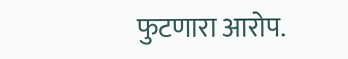फुटणारा आरोप.